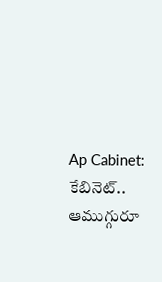Ap Cabinet: కేబినెట్.. ఆముగ్గురూ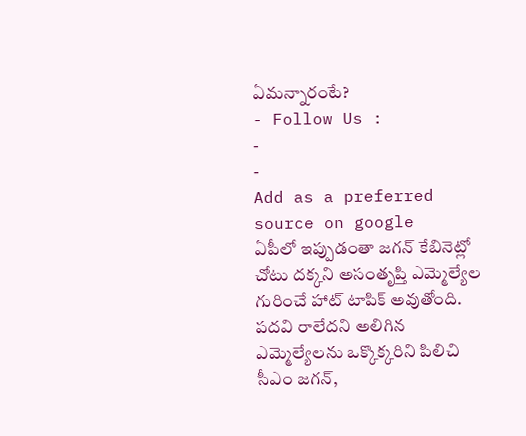ఏమన్నారంటే?
- Follow Us :
-
-
Add as a preferred
source on google
ఏపీలో ఇప్పుడంతా జగన్ కేబినెట్లో చోటు దక్కని అసంతృప్తి ఎమ్మెల్యేల గురించే హాట్ టాపిక్ అవుతోంది. పదవి రాలేదని అలిగిన ఎమ్మెల్యేలను ఒక్కొక్కరిని పిలిచి సీఎం జగన్,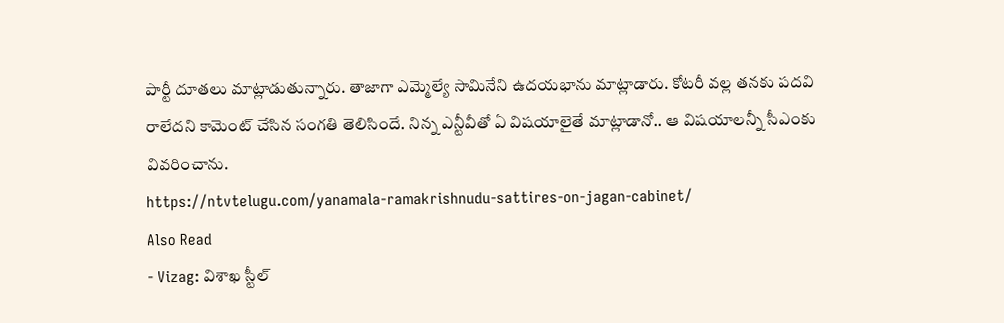పార్టీ దూతలు మాట్లాడుతున్నారు. తాజాగా ఎమ్మెల్యే సామినేని ఉదయభాను మాట్లాడారు. కోటరీ వల్ల తనకు పదవి రాలేదని కామెంట్ చేసిన సంగతి తెలిసిందే. నిన్న ఎన్టీవీతో ఏ విషయాలైతే మాట్లాడానో.. ఆ విషయాలన్నీ సీఎంకు వివరించాను.
https://ntvtelugu.com/yanamala-ramakrishnudu-sattires-on-jagan-cabinet/
Also Read
- Vizag: విశాఖ స్టీల్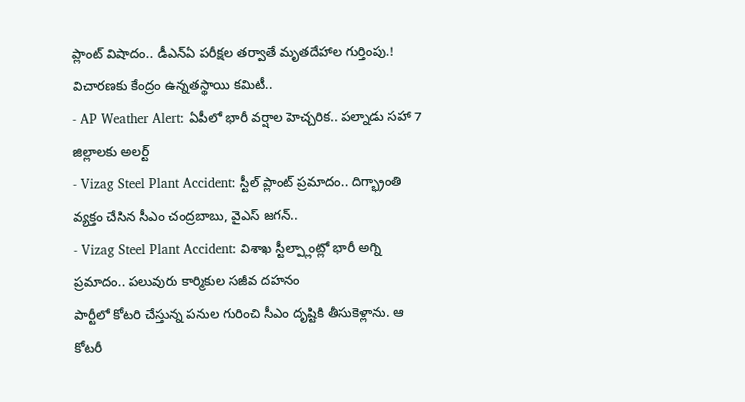ప్లాంట్ విషాదం.. డీఎన్ఏ పరీక్షల తర్వాతే మృతదేహాల గుర్తింపు.! విచారణకు కేంద్రం ఉన్నతస్థాయి కమిటీ..
- AP Weather Alert: ఏపీలో భారీ వర్షాల హెచ్చరిక.. పల్నాడు సహా 7 జిల్లాలకు అలర్ట్
- Vizag Steel Plant Accident: స్టీల్ ప్లాంట్ ప్రమాదం.. దిగ్భ్రాంతి వ్యక్తం చేసిన సీఎం చంద్రబాబు, వైఎస్ జగన్..
- Vizag Steel Plant Accident: విశాఖ స్టీల్ప్లాంట్లో భారీ అగ్ని ప్రమాదం.. పలువురు కార్మికుల సజీవ దహనం
పార్టీలో కోటరి చేస్తున్న పనుల గురించి సీఎం దృష్టికి తీసుకెళ్లాను. ఆ కోటరీ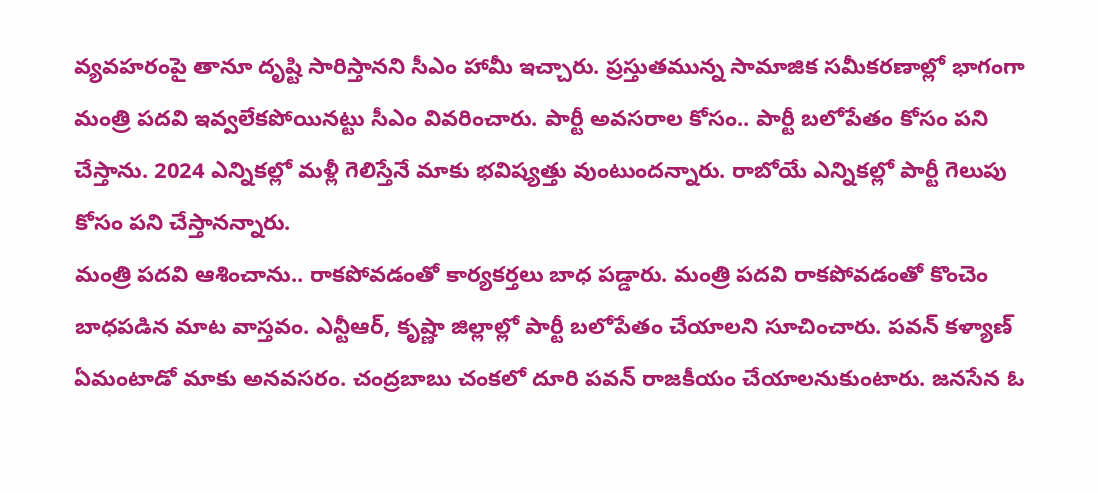వ్యవహరంపై తానూ దృష్టి సారిస్తానని సీఎం హామీ ఇచ్చారు. ప్రస్తుతమున్న సామాజిక సమీకరణాల్లో భాగంగా మంత్రి పదవి ఇవ్వలేకపోయినట్టు సీఎం వివరించారు. పార్టీ అవసరాల కోసం.. పార్టీ బలోపేతం కోసం పని చేస్తాను. 2024 ఎన్నికల్లో మళ్లీ గెలిస్తేనే మాకు భవిష్యత్తు వుంటుందన్నారు. రాబోయే ఎన్నికల్లో పార్టీ గెలుపు కోసం పని చేస్తానన్నారు.
మంత్రి పదవి ఆశించాను.. రాకపోవడంతో కార్యకర్తలు బాధ పడ్డారు. మంత్రి పదవి రాకపోవడంతో కొంచెం బాధపడిన మాట వాస్తవం. ఎన్టీఆర్, కృష్ణా జిల్లాల్లో పార్టీ బలోపేతం చేయాలని సూచించారు. పవన్ కళ్యాణ్ ఏమంటాడో మాకు అనవసరం. చంద్రబాబు చంకలో దూరి పవన్ రాజకీయం చేయాలనుకుంటారు. జనసేన ఓ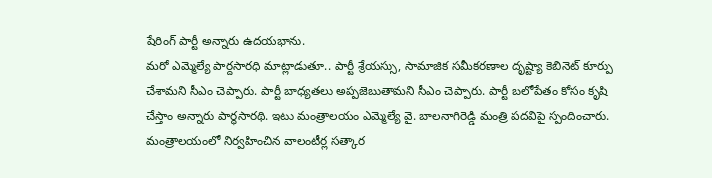షేరింగ్ పార్టీ అన్నారు ఉదయభాను.
మరో ఎమ్మెల్యే పార్దసారధి మాట్లాడుతూ.. పార్టీ శ్రేయస్సు, సామాజిక సమీకరణాల దృష్ట్యా కెబినెట్ కూర్పు చేశామని సీఎం చెప్పారు. పార్టీ బాధ్యతలు అప్పజెబుతామని సీఎం చెప్పారు. పార్టీ బలోపేతం కోసం కృషి చేస్తాం అన్నారు పార్థసారథి. ఇటు మంత్రాలయం ఎమ్మెల్యే వై. బాలనాగిరెడ్డి మంత్రి పదవిపై స్పందించారు. మంత్రాలయంలో నిర్వహించిన వాలంటీర్ల సత్కార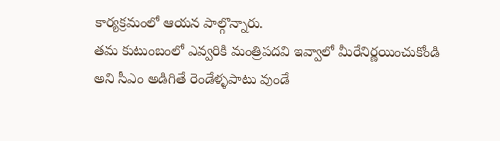కార్యక్రమంలో ఆయన పాల్గొన్నారు.
తమ కుటుంబంలో ఎవ్వరికి మంత్రిపదవి ఇవ్వాలో మీరేనిర్ణయించుకోండి అని సీఎం అడిగితే రెండేళ్ళపాటు వుండే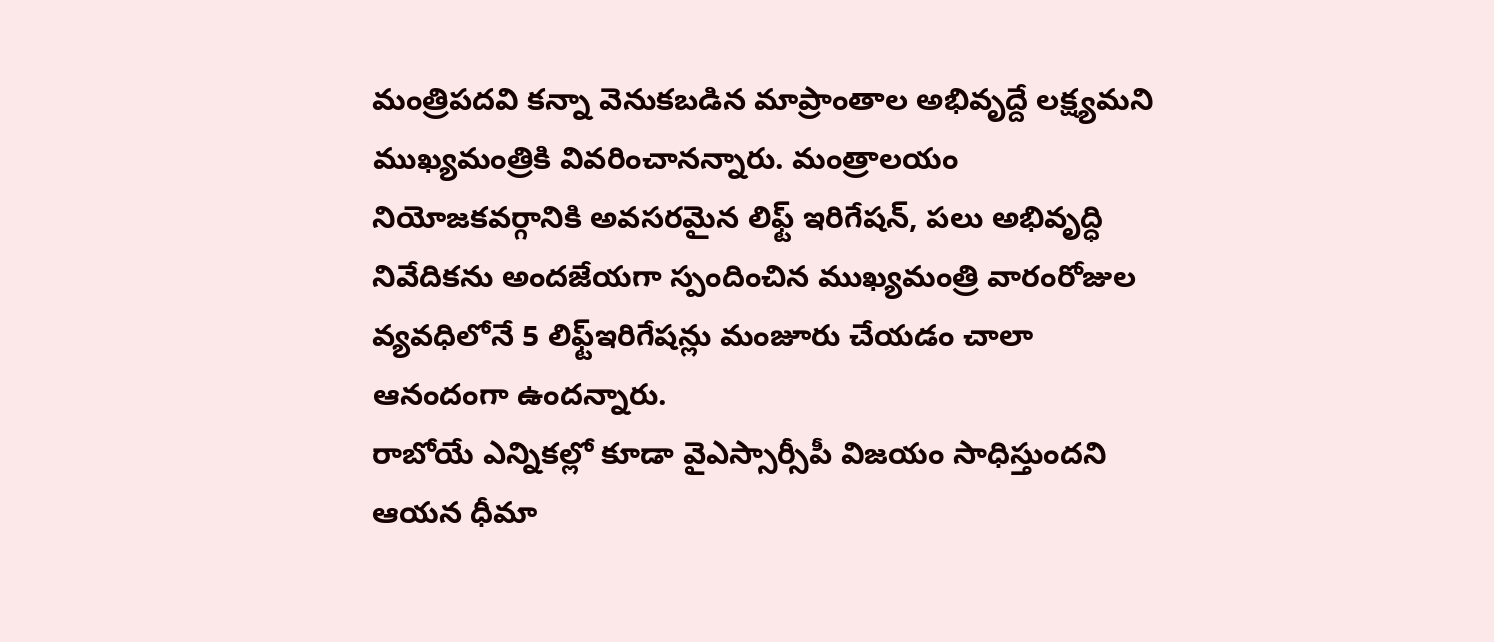మంత్రిపదవి కన్నా వెనుకబడిన మాప్రాంతాల అభివృద్దే లక్ష్యమని ముఖ్యమంత్రికి వివరించానన్నారు. మంత్రాలయం నియోజకవర్గానికి అవసరమైన లిఫ్ట్ ఇరిగేషన్, పలు అభివృద్ధి నివేదికను అందజేయగా స్పందించిన ముఖ్యమంత్రి వారంరోజుల వ్యవధిలోనే 5 లిఫ్ట్ఇరిగేషన్లు మంజూరు చేయడం చాలా ఆనందంగా ఉందన్నారు.
రాబోయే ఎన్నికల్లో కూడా వైఎస్సార్సీపీ విజయం సాధిస్తుందని ఆయన ధీమా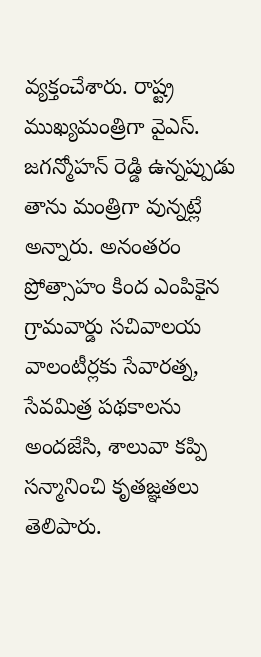వ్యక్తంచేశారు. రాష్ట్ర ముఖ్యమంత్రిగా వైఎస్. జగన్మోహన్ రెడ్డి ఉన్నప్పుడు తాను మంత్రిగా వున్నట్లే అన్నారు. అనంతరం ప్రోత్సాహం కింద ఎంపికైన గ్రామవార్డు సచివాలయ వాలంటీర్లకు సేవారత్న, సేవమిత్ర పథకాలను అందజేసి, శాలువా కప్పి సన్మానించి కృతజ్ఞతలు తెలిపారు.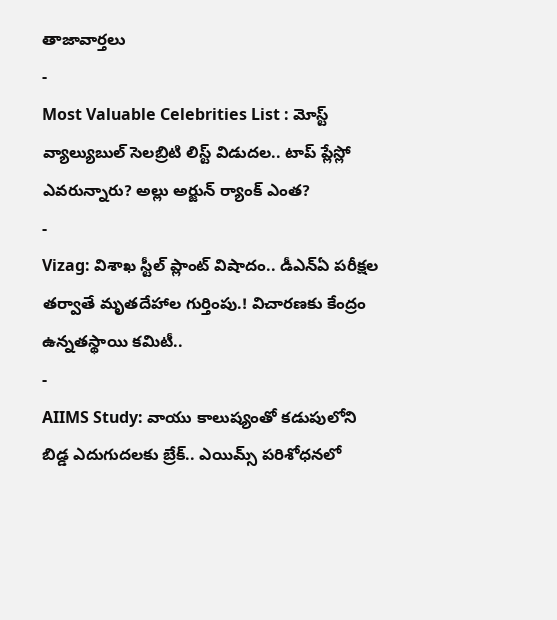తాజావార్తలు
-
Most Valuable Celebrities List : మోస్ట్ వ్యాల్యుబుల్ సెలబ్రిటి లిస్ట్ విడుదల.. టాప్ ప్లేస్లో ఎవరున్నారు? అల్లు అర్జున్ ర్యాంక్ ఎంత?
-
Vizag: విశాఖ స్టీల్ ప్లాంట్ విషాదం.. డీఎన్ఏ పరీక్షల తర్వాతే మృతదేహాల గుర్తింపు.! విచారణకు కేంద్రం ఉన్నతస్థాయి కమిటీ..
-
AIIMS Study: వాయు కాలుష్యంతో కడుపులోని బిడ్డ ఎదుగుదలకు బ్రేక్.. ఎయిమ్స్ పరిశోధనలో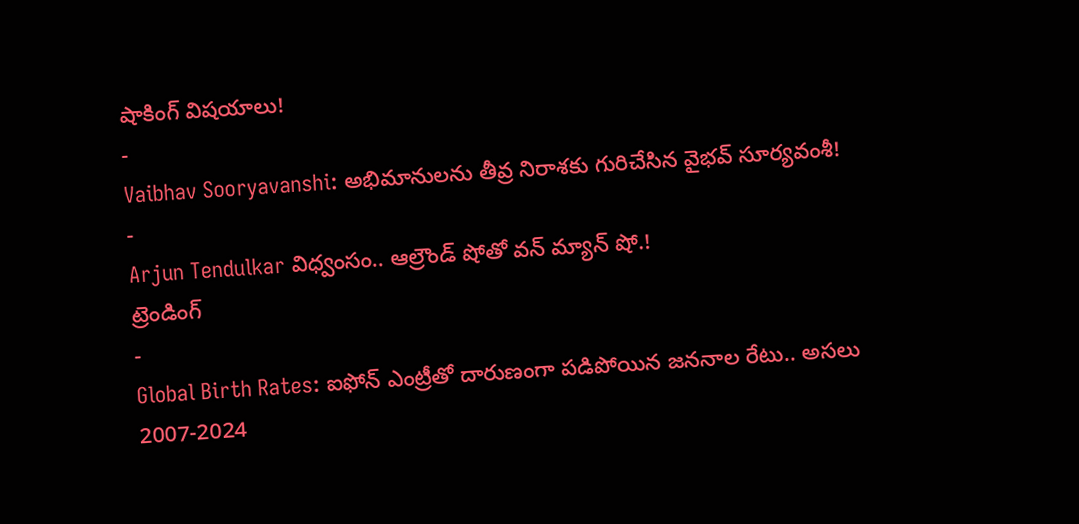షాకింగ్ విషయాలు!
-
Vaibhav Sooryavanshi: అభిమానులను తీవ్ర నిరాశకు గురిచేసిన వైభవ్ సూర్యవంశీ!
-
Arjun Tendulkar విధ్వంసం.. ఆల్రౌండ్ షోతో వన్ మ్యాన్ షో.!
ట్రెండింగ్
-
Global Birth Rates: ఐఫోన్ ఎంట్రీతో దారుణంగా పడిపోయిన జననాల రేటు.. అసలు 2007-2024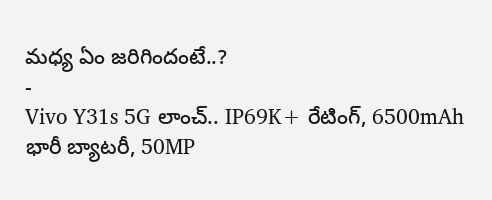మధ్య ఏం జరిగిందంటే..?
-
Vivo Y31s 5G లాంచ్.. IP69K+ రేటింగ్, 6500mAh భారీ బ్యాటరీ, 50MP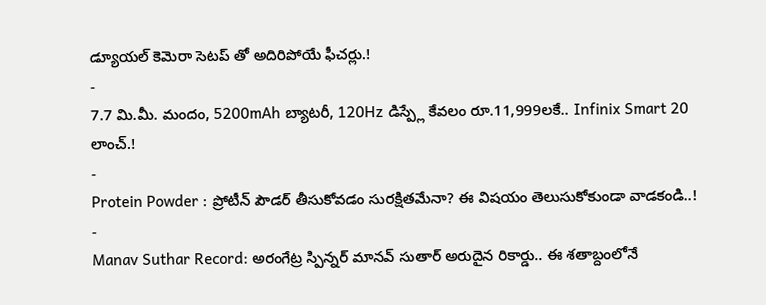డ్యూయల్ కెమెరా సెటప్ తో అదిరిపోయే ఫీచర్లు.!
-
7.7 మి.మీ. మందం, 5200mAh బ్యాటరీ, 120Hz డిస్ప్లే కేవలం రూ.11,999లకే.. Infinix Smart 20 లాంచ్.!
-
Protein Powder : ప్రోటీన్ పౌడర్ తీసుకోవడం సురక్షితమేనా? ఈ విషయం తెలుసుకోకుండా వాడకండి..!
-
Manav Suthar Record: అరంగేట్ర స్పిన్నర్ మానవ్ సుతార్ అరుదైన రికార్డు.. ఈ శతాబ్దంలోనే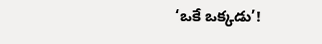‘ఒకే ఒక్కడు’!